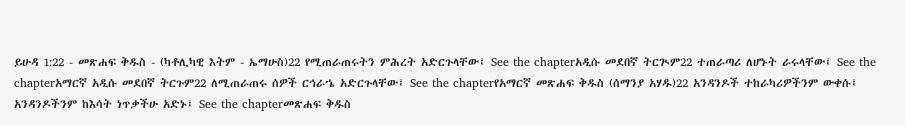ይሁዳ 1:22 - መጽሐፍ ቅዱስ - (ካቶሊካዊ እትም - ኤማሁስ)22 የሚጠራጠሩትን ምሕረት አድርጉላቸው፤ See the chapterአዲሱ መደበኛ ትርጒም22 ተጠራጣሪ ለሆኑት ራሩላቸው፤ See the chapterአማርኛ አዲሱ መደበኛ ትርጉም22 ለሚጠራጠሩ ሰዎች ርኅራኄ አድርጉላቸው፤ See the chapterየአማርኛ መጽሐፍ ቅዱስ (ሰማንያ አሃዱ)22 አንዳንዶች ተከራካሪዎችንም ውቀሱ፤ አንዳንዶችንም ከእሳት ነጥቃችሁ አድኑ፤ See the chapterመጽሐፍ ቅዱስ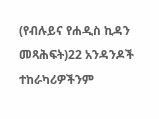(የብሉይና የሐዲስ ኪዳን መጻሕፍት)22 አንዳንዶች ተከራካሪዎችንም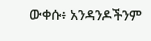ውቀሱ፥ አንዳንዶችንም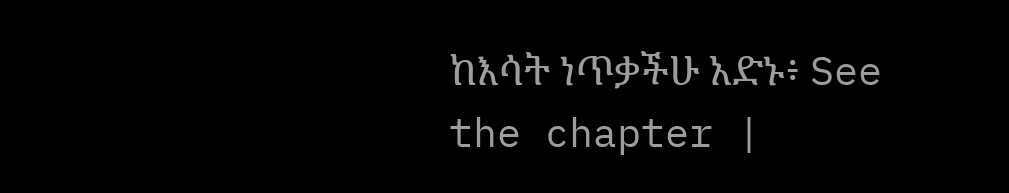ከእሳት ነጥቃችሁ አድኑ፥ See the chapter |